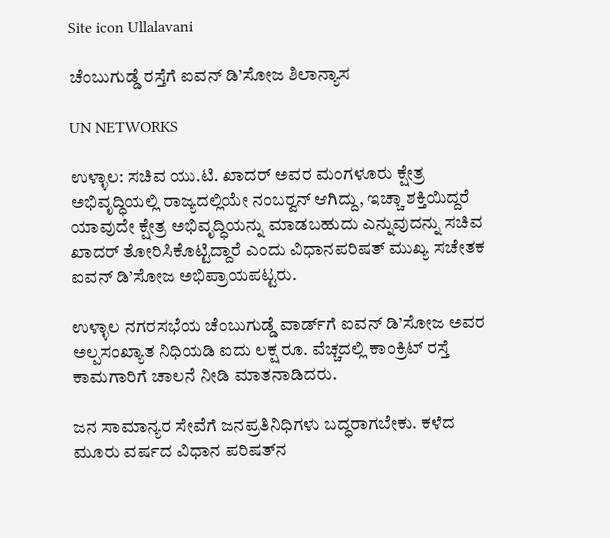Site icon Ullalavani

ಚೆಂಬುಗುಡ್ಡೆ ರಸ್ತೆಗೆ ಐವನ್ ಡಿ’ಸೋಜ ಶಿಲಾನ್ಯಾಸ

UN NETWORKS

ಉಳ್ಳಾಲ: ಸಚಿವ ಯು.ಟಿ. ಖಾದರ್ ಅವರ ಮಂಗಳೂರು ಕ್ಷೇತ್ರ ಅಭಿವೃದ್ಧಿಯಲ್ಲಿ ರಾಜ್ಯದಲ್ಲಿಯೇ ನಂಬರ್‍ವನ್ ಆಗಿದ್ದು, ಇಚ್ಚಾ ಶಕ್ತಿಯಿದ್ದರೆ ಯಾವುದೇ ಕ್ಷೇತ್ರ ಅಭಿವೃದ್ಧಿಯನ್ನು ಮಾಡಬಹುದು ಎನ್ನುವುದನ್ನು ಸಚಿವ ಖಾದರ್ ತೋರಿಸಿಕೊಟ್ಟಿದ್ದಾರೆ ಎಂದು ವಿಧಾನಪರಿಷತ್ ಮುಖ್ಯ ಸಚೇತಕ ಐವನ್ ಡಿ’ಸೋಜ ಅಭಿಪ್ರಾಯಪಟ್ಟರು.

ಉಳ್ಳಾಲ ನಗರಸಭೆಯ ಚೆಂಬುಗುಡ್ಡೆ ವಾರ್ಡ್‍ಗೆ ಐವನ್ ಡಿ’ಸೋಜ ಅವರ ಅಲ್ಪಸಂಖ್ಯಾತ ನಿಧಿಯಡಿ ಐದು ಲಕ್ಷ ರೂ. ವೆಚ್ಚದಲ್ಲಿ ಕಾಂಕ್ರಿಟ್ ರಸ್ತೆ ಕಾಮಗಾರಿಗೆ ಚಾಲನೆ ನೀಡಿ ಮಾತನಾಡಿದರು.

ಜನ ಸಾಮಾನ್ಯರ ಸೇವೆಗೆ ಜನಪ್ರತಿನಿಧಿಗಳು ಬದ್ಧರಾಗಬೇಕು. ಕಳೆದ ಮೂರು ವರ್ಷದ ವಿಧಾನ ಪರಿಷತ್‍ನ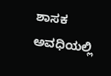ಶಾಸಕ ಅವಧಿಯಲ್ಲಿ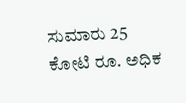ಸುಮಾರು 25 ಕೋಟಿ ರೂ. ಅಧಿಕ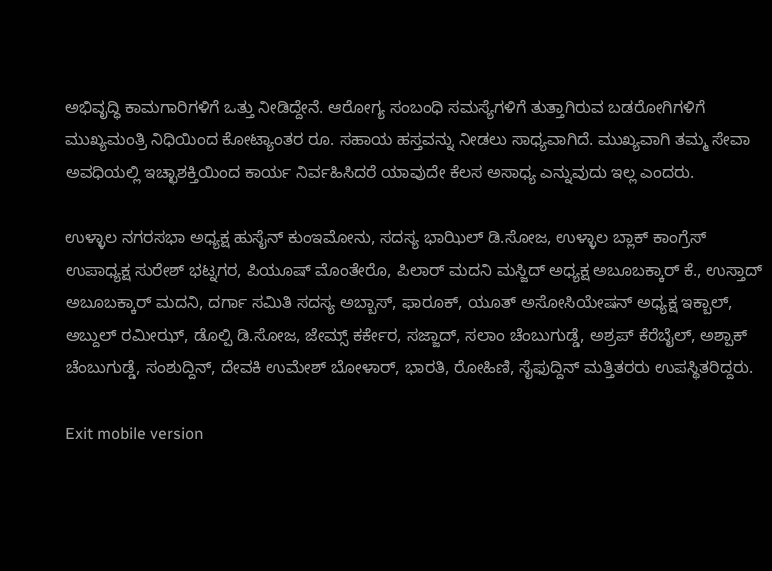ಅಭಿವೃದ್ಧಿ ಕಾಮಗಾರಿಗಳಿಗೆ ಒತ್ತು ನೀಡಿದ್ದೇನೆ. ಆರೋಗ್ಯ ಸಂಬಂಧಿ ಸಮಸ್ಯೆಗಳಿಗೆ ತುತ್ತಾಗಿರುವ ಬಡರೋಗಿಗಳಿಗೆ ಮುಖ್ಯಮಂತ್ರಿ ನಿಧಿಯಿಂದ ಕೋಟ್ಯಾಂತರ ರೂ. ಸಹಾಯ ಹಸ್ತವನ್ನು ನೀಡಲು ಸಾಧ್ಯವಾಗಿದೆ. ಮುಖ್ಯವಾಗಿ ತಮ್ಮ ಸೇವಾ ಅವಧಿಯಲ್ಲಿ ಇಚ್ಛಾಶಕ್ತಿಯಿಂದ ಕಾರ್ಯ ನಿರ್ವಹಿಸಿದರೆ ಯಾವುದೇ ಕೆಲಸ ಅಸಾಧ್ಯ ಎನ್ನುವುದು ಇಲ್ಲ ಎಂದರು.

ಉಳ್ಳಾಲ ನಗರಸಭಾ ಅಧ್ಯಕ್ಷ ಹುಸೈನ್ ಕುಂಇಮೋನು, ಸದಸ್ಯ ಭಾಝಿಲ್ ಡಿ.ಸೋಜ, ಉಳ್ಳಾಲ ಬ್ಲಾಕ್ ಕಾಂಗ್ರೆಸ್ ಉಪಾಧ್ಯಕ್ಷ ಸುರೇಶ್ ಭಟ್ನಗರ, ಪಿಯೂಷ್ ಮೊಂತೇರೊ, ಪಿಲಾರ್ ಮದನಿ ಮಸ್ಜಿದ್ ಅಧ್ಯಕ್ಷ ಅಬೂಬಕ್ಕಾರ್ ಕೆ., ಉಸ್ತಾದ್ ಅಬೂಬಕ್ಕಾರ್ ಮದನಿ, ದರ್ಗಾ ಸಮಿತಿ ಸದಸ್ಯ ಅಬ್ಬಾಸ್, ಫಾರೂಕ್, ಯೂತ್ ಅಸೋಸಿಯೇಷನ್ ಅಧ್ಯಕ್ಷ ಇಕ್ಬಾಲ್, ಅಬ್ದುಲ್ ರಮೀಝ್, ಡೊಲ್ಪಿ ಡಿ.ಸೋಜ, ಜೇಮ್ಸ್ ಕರ್ಕೇರ, ಸಜ್ಜಾದ್, ಸಲಾಂ ಚೆಂಬುಗುಡ್ಡೆ, ಅಶ್ರಪ್ ಕೆರೆಬೈಲ್, ಅಶ್ಪಾಕ್ ಚೆಂಬುಗುಡ್ಡೆ, ಸಂಶುದ್ದಿನ್, ದೇವಕಿ ಉಮೇಶ್ ಬೋಳಾರ್, ಭಾರತಿ, ರೋಹಿಣಿ, ಸೈಫುದ್ದಿನ್ ಮತ್ತಿತರರು ಉಪಸ್ಥಿತರಿದ್ದರು.

Exit mobile version